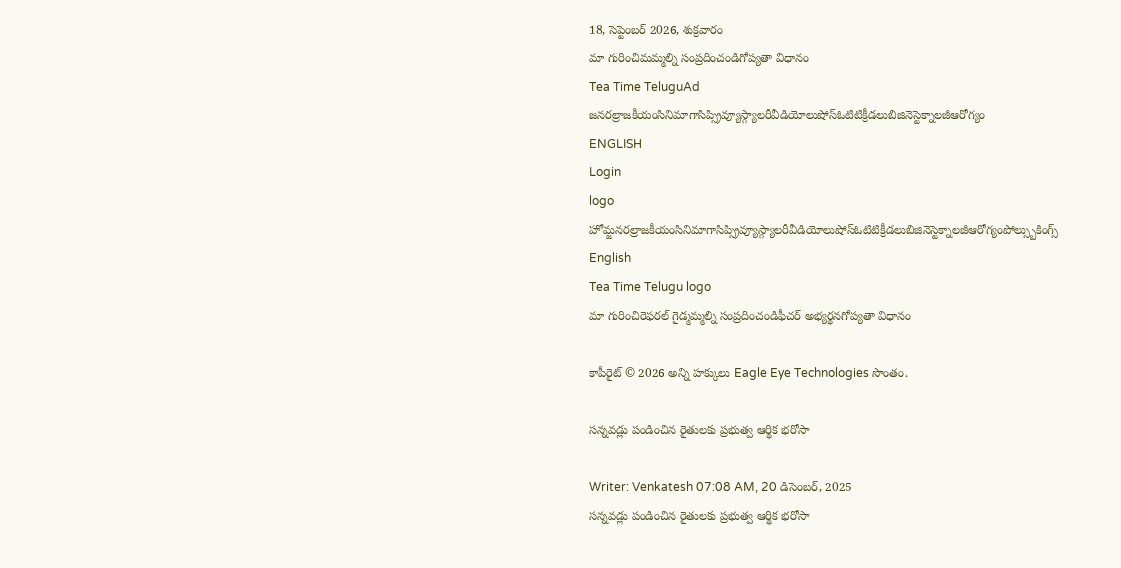18, సెప్టెంబర్ 2026, శుక్రవారం
మా గురించిమమ్మల్ని సంప్రదించండిగోప్యతా విధానం
Tea Time TeluguAd
జనరల్రాజకీయంసినిమాగాసిప్స్రివ్యూస్గ్యాలరీవీడియోలుషోస్ఓటిటిక్రీడలుబిజినెస్టెక్నాలజీఆరోగ్యం
ENGLISH
Login
logo
హోమ్జనరల్రాజకీయంసినిమాగాసిప్స్రివ్యూస్గ్యాలరీవీడియోలుషోస్ఓటిటిక్రీడలుబిజినెస్టెక్నాలజీఆరోగ్యంపోల్స్బుకింగ్స్
English
Tea Time Telugu logo
మా గురించిరెఫరల్ గైడ్మమ్మల్ని సంప్రదించండిఫీచర్ అభ్యర్థనగోప్యతా విధానం

కాపీరైట్ © 2026 అన్ని హక్కులు Eagle Eye Technologies సొంతం.

సన్నవడ్లు పండించిన రైతులకు ప్రభుత్వ ఆర్థిక భరోసా

Writer: Venkatesh 07:08 AM, 20 డిసెంబర్, 2025
సన్నవడ్లు పండించిన రైతులకు ప్రభుత్వ ఆర్థిక భరోసా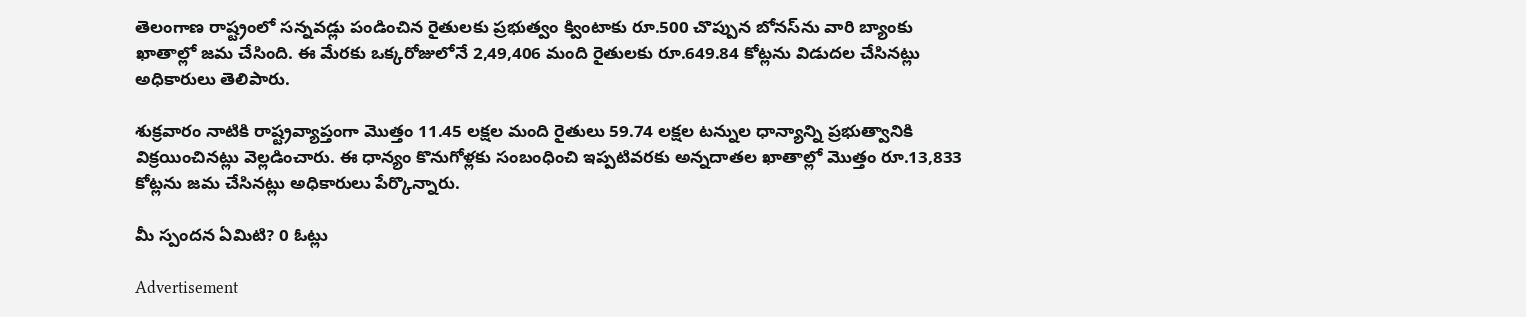తెలంగాణ రాష్ట్రంలో సన్నవడ్లు పండించిన రైతులకు ప్రభుత్వం క్వింటాకు రూ.500 చొప్పున బోనస్‌ను వారి బ్యాంకు ఖాతాల్లో జమ చేసింది. ఈ మేరకు ఒక్కరోజులోనే 2,49,406 మంది రైతులకు రూ.649.84 కోట్లను విడుదల చేసినట్లు అధికారులు తెలిపారు.

శుక్రవారం నాటికి రాష్ట్రవ్యాప్తంగా మొత్తం 11.45 లక్షల మంది రైతులు 59.74 లక్షల టన్నుల ధాన్యాన్ని ప్రభుత్వానికి విక్రయించినట్లు వెల్లడించారు. ఈ ధాన్యం కొనుగోళ్లకు సంబంధించి ఇప్పటివరకు అన్నదాతల ఖాతాల్లో మొత్తం రూ.13,833 కోట్లను జమ చేసినట్లు అధికారులు పేర్కొన్నారు.

మీ స్పందన ఏమిటి? 0 ఓట్లు

Advertisement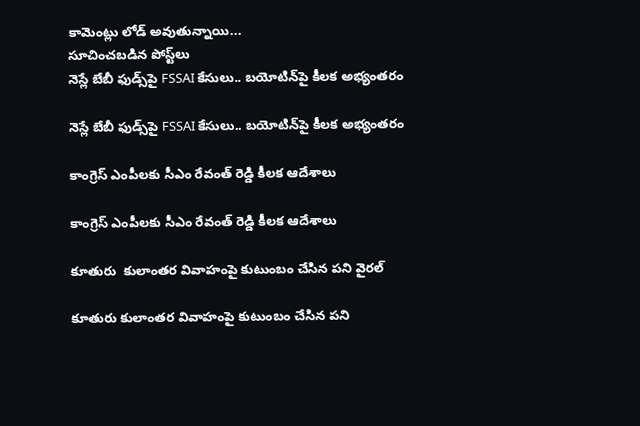కామెంట్లు లోడ్ అవుతున్నాయి...
సూచించబడిన పోస్ట్‌లు
నెస్లే బేబీ ఫుడ్స్‌పై FSSAI కేసులు.. బయోటిన్‌పై కీలక అభ్యంతరం

నెస్లే బేబీ ఫుడ్స్‌పై FSSAI కేసులు.. బయోటిన్‌పై కీలక అభ్యంతరం

కాంగ్రెస్ ఎంపీలకు సీఎం రేవంత్ రెడ్డి కీలక ఆదేశాలు

కాంగ్రెస్ ఎంపీలకు సీఎం రేవంత్ రెడ్డి కీలక ఆదేశాలు

కూతురు  కులాంతర వివాహంపై కుటుంబం చేసిన పని వైరల్

కూతురు కులాంతర వివాహంపై కుటుంబం చేసిన పని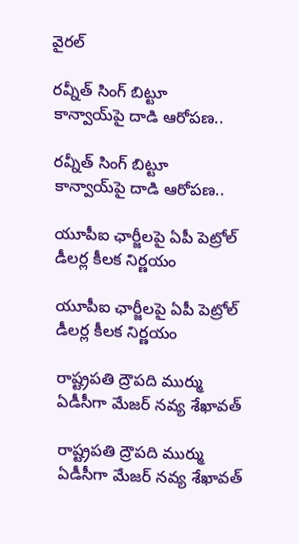వైరల్

రవ్నీత్ సింగ్ బిట్టూ కాన్వాయ్‌పై దాడి ఆరోపణ..

రవ్నీత్ సింగ్ బిట్టూ కాన్వాయ్‌పై దాడి ఆరోపణ..

యూపీఐ ఛార్జీలపై ఏపీ పెట్రోల్ డీలర్ల కీలక నిర్ణయం

యూపీఐ ఛార్జీలపై ఏపీ పెట్రోల్ డీలర్ల కీలక నిర్ణయం

రాష్ట్రపతి ద్రౌపది ముర్ము ఏడీసీగా మేజర్ నవ్య శేఖావత్

రాష్ట్రపతి ద్రౌపది ముర్ము ఏడీసీగా మేజర్ నవ్య శేఖావత్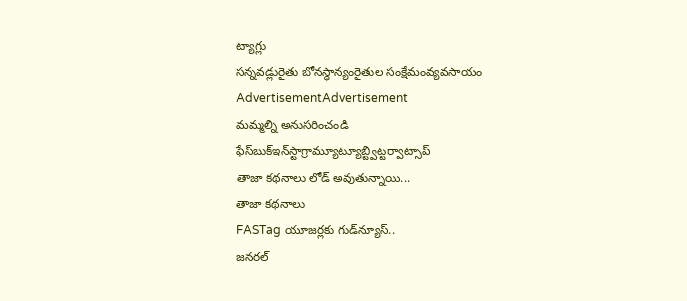ట్యాగ్లు
సన్నవడ్లురైతు బోనస్ధాన్యంరైతుల సంక్షేమంవ్యవసాయం
AdvertisementAdvertisement
మమ్మల్ని అనుసరించండి
ఫేస్‌బుక్ఇన్‌స్టాగ్రామ్యూట్యూబ్ట్విట్టర్వాట్సాప్
తాజా కథనాలు లోడ్ అవుతున్నాయి...
తాజా కథనాలు
FASTag యూజర్లకు గుడ్‌న్యూస్‌..
జనరల్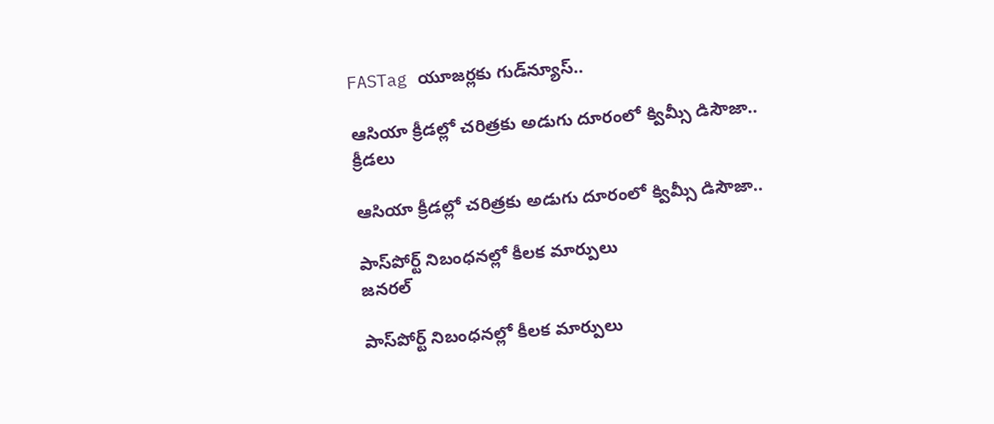FASTag యూజర్లకు గుడ్‌న్యూస్‌..

ఆసియా క్రీడల్లో చరిత్రకు అడుగు దూరంలో క్విమ్సీ డిసౌజా..
క్రీడలు

ఆసియా క్రీడల్లో చరిత్రకు అడుగు దూరంలో క్విమ్సీ డిసౌజా..

పాస్‌పోర్ట్ నిబంధనల్లో కీలక మార్పులు
జనరల్

పాస్‌పోర్ట్ నిబంధనల్లో కీలక మార్పులు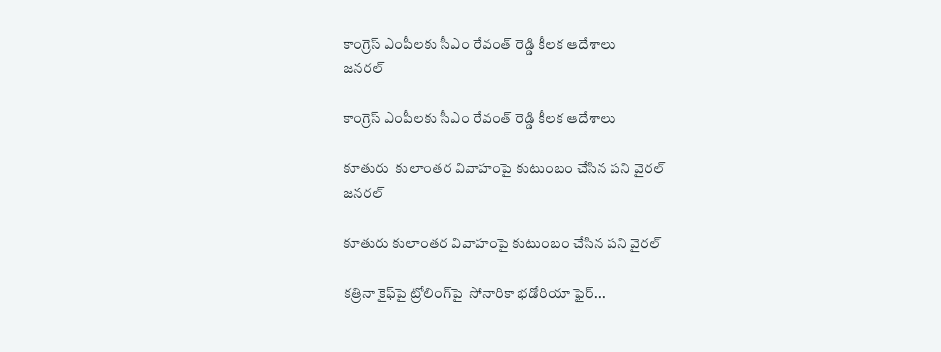కాంగ్రెస్ ఎంపీలకు సీఎం రేవంత్ రెడ్డి కీలక ఆదేశాలు
జనరల్

కాంగ్రెస్ ఎంపీలకు సీఎం రేవంత్ రెడ్డి కీలక ఆదేశాలు

కూతురు  కులాంతర వివాహంపై కుటుంబం చేసిన పని వైరల్
జనరల్

కూతురు కులాంతర వివాహంపై కుటుంబం చేసిన పని వైరల్

కత్రినా కైఫ్‌పై ట్రోలింగ్‌పై  సోనారికా భడోరియా ఫైర్‌...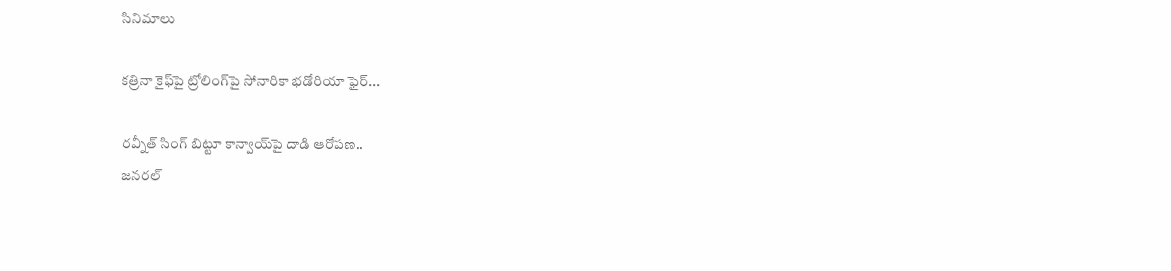సినిమాలు

కత్రినా కైఫ్‌పై ట్రోలింగ్‌పై సోనారికా భడోరియా ఫైర్‌...

రవ్నీత్ సింగ్ బిట్టూ కాన్వాయ్‌పై దాడి ఆరోపణ..
జనరల్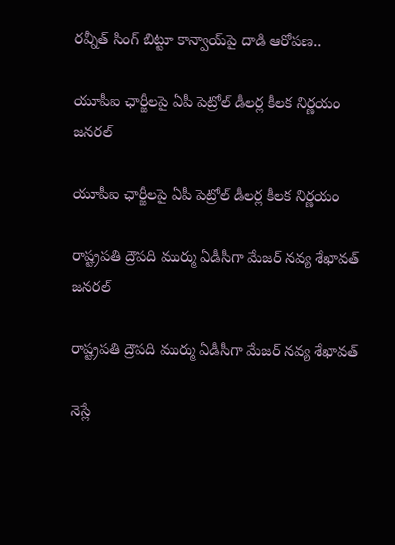రవ్నీత్ సింగ్ బిట్టూ కాన్వాయ్‌పై దాడి ఆరోపణ..

యూపీఐ ఛార్జీలపై ఏపీ పెట్రోల్ డీలర్ల కీలక నిర్ణయం
జనరల్

యూపీఐ ఛార్జీలపై ఏపీ పెట్రోల్ డీలర్ల కీలక నిర్ణయం

రాష్ట్రపతి ద్రౌపది ముర్ము ఏడీసీగా మేజర్ నవ్య శేఖావత్
జనరల్

రాష్ట్రపతి ద్రౌపది ముర్ము ఏడీసీగా మేజర్ నవ్య శేఖావత్

నెస్లే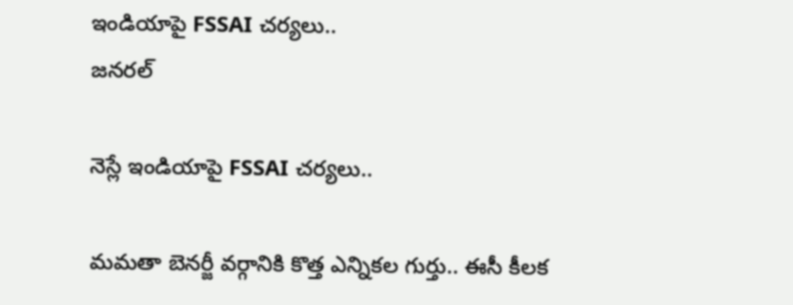ఇండియాపై FSSAI చర్యలు..
జనరల్

నెస్లే ఇండియాపై FSSAI చర్యలు..

మమతా బెనర్జీ వర్గానికి కొత్త ఎన్నికల గుర్తు.. ఈసీ కీలక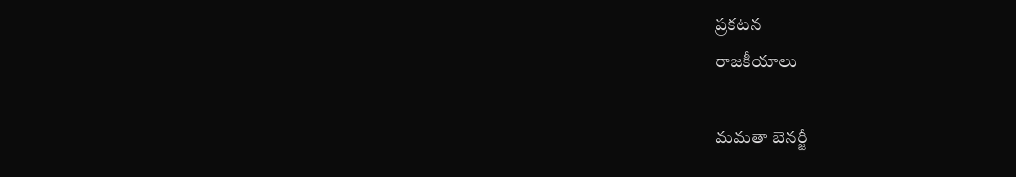ప్రకటన
రాజకీయాలు

మమతా బెనర్జీ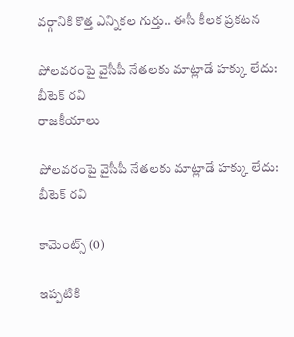వర్గానికి కొత్త ఎన్నికల గుర్తు.. ఈసీ కీలక ప్రకటన

పోలవరంపై వైసీపీ నేతలకు మాట్లాడే హక్కు లేదు: బీటెక్‌ రవి
రాజకీయాలు

పోలవరంపై వైసీపీ నేతలకు మాట్లాడే హక్కు లేదు: బీటెక్‌ రవి

కామెంట్స్ (0)

ఇప్పటికి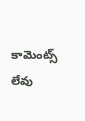కామెంట్స్ లేవు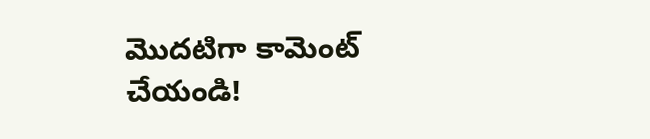మొదటిగా కామెంట్ చేయండి!